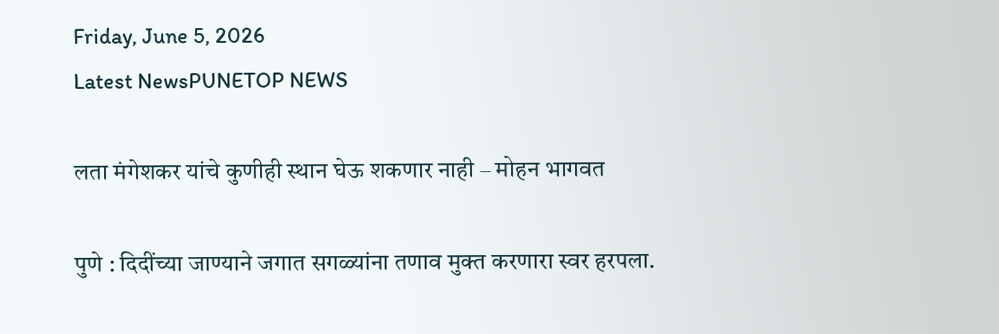Friday, June 5, 2026
Latest NewsPUNETOP NEWS

लता मंगेशकर यांचे कुणीही स्थान घेऊ शकणार नाही – मोहन भागवत

पुणे : दिदींच्या जाण्याने जगात सगळ्यांना तणाव मुक्त करणारा स्वर हरपला.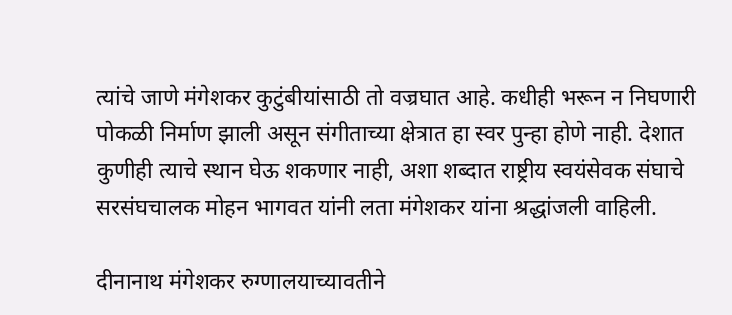त्यांचे जाणे मंगेशकर कुटुंबीयांसाठी तो वज्रघात आहे. कधीही भरून न निघणारी पोकळी निर्माण झाली असून संगीताच्या क्षेत्रात हा स्वर पुन्हा होणे नाही. देशात कुणीही त्याचे स्थान घेऊ शकणार नाही, अशा शब्दात राष्ट्रीय स्वयंसेवक संघाचे सरसंघचालक मोहन भागवत यांनी लता मंगेशकर यांना श्रद्धांजली वाहिली.

दीनानाथ मंगेशकर रुग्णालयाच्यावतीने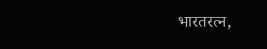भारतरत्न,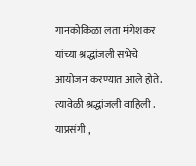गानकोकिळा लता मंगेशकर यांच्या श्रद्धांजली सभेचे आयोजन करण्यात आले होते. त्यावेळी श्रद्धांजली वाहिली . याप्रसंगी ,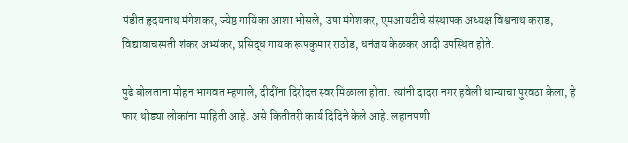पंडीत हृदयनाथ मंगेशकर, ज्येष्ठ गायिका आशा भोसले, उषा मंगेशकर, एमआयटीचे संस्थापक अध्यक्ष विश्वनाथ कराड, विद्यावाचस्पती शंकर अभ्यंकर, प्रसिद्ध गायक रूपकुमार राठोड, धनंजय केळकर आदी उपस्थित होते.

पुढे बोलताना मोहन भागवत म्हणाले, दीदींना दिरोदत्त स्वर मिळाला होता. त्यांनी दादरा नगर हवेली धान्याचा पुरवठा केला, हे फार थोड्या लोकांना माहिती आहे. असे कितीतरी कार्य दिदिने केले आहे. लहानपणी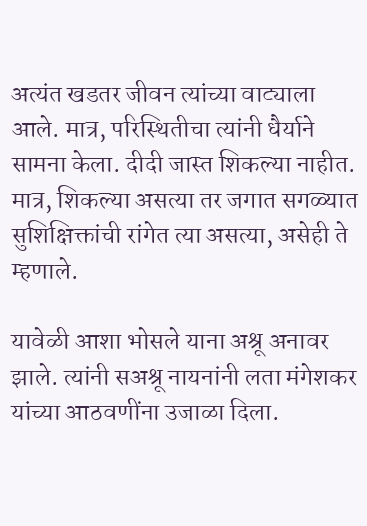अत्यंत खडतर जीवन त्यांच्या वाट्याला आले. मात्र, परिस्थितीचा त्यांनी धैर्याने सामना केला. दीदी जास्त शिकल्या नाहीत. मात्र, शिकल्या असत्या तर जगात सगळ्यात सुशिक्षिक्तांची रांगेत त्या असत्या, असेही ते म्हणाले.

यावेळी आशा भोसले याना अश्रू अनावर झाले. त्यांनी सअश्रू नायनांनी लता मंगेशकर यांच्या आठवणींना उजाळा दिला.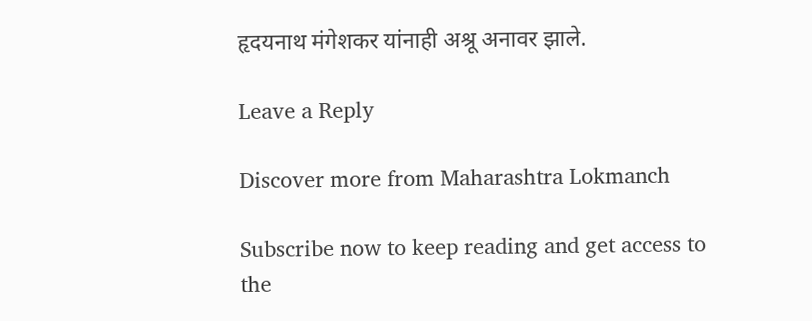हृदयनाथ मंगेशकर यांनाही अश्रू अनावर झाले.

Leave a Reply

Discover more from Maharashtra Lokmanch

Subscribe now to keep reading and get access to the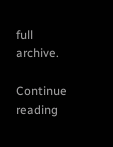full archive.

Continue reading